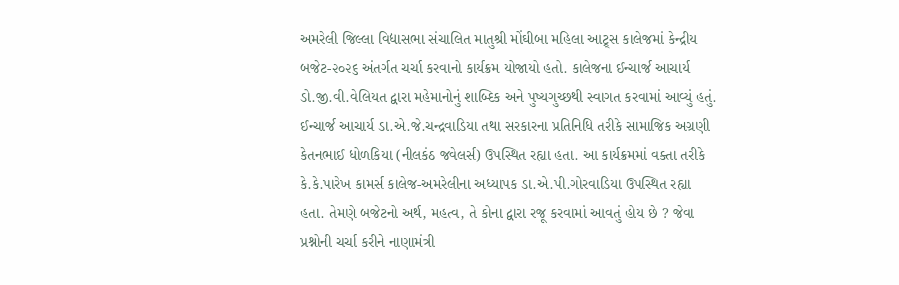અમરેલી જિલ્લા વિદ્યાસભા સંચાલિત માતુશ્રી મોંઘીબા મહિલા આટ્ર્સ કાલેજમાં કેન્દ્રીય બજેટ-૨૦૨૬ અંતર્ગત ચર્ચા કરવાનો કાર્યક્રમ યોજાયો હતો. કાલેજના ઈન્ચાર્જ આચાર્ય ડો.જી.વી.વેલિયત દ્વારા મહેમાનોનું શાબ્દિક અને પુષ્યગુચ્છથી સ્વાગત કરવામાં આવ્યું હતું. ઈન્ચાર્જ આચાર્ય ડા.એ.જે.ચન્દ્રવાડિયા તથા સરકારના પ્રતિનિધિ તરીકે સામાજિક અગ્રણી કેતનભાઈ ધોળકિયા (નીલકંઠ જવેલર્સ) ઉપસ્થિત રહ્યા હતા. આ કાર્યક્રમમાં વક્તા તરીકે કે.કે.પારેખ કામર્સ કાલેજ-અમરેલીના અધ્યાપક ડા.એ.પી.ગોરવાડિયા ઉપસ્થિત રહ્યા હતા. તેમણે બજેટનો અર્થ, મહત્વ, તે કોના દ્વારા રજૂ કરવામાં આવતું હોય છે ? જેવા પ્રશ્નોની ચર્ચા કરીને નાણામંત્રી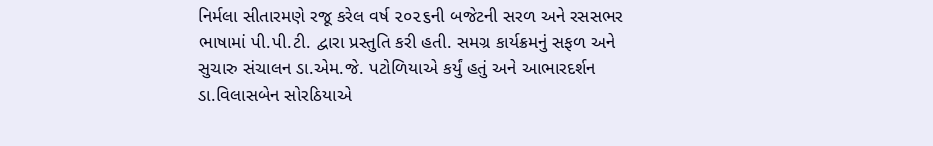નિર્મલા સીતારમણે રજૂ કરેલ વર્ષ ૨૦૨૬ની બજેટની સરળ અને રસસભર ભાષામાં પી.પી.ટી. દ્વારા પ્રસ્તુતિ કરી હતી. સમગ્ર કાર્યક્રમનું સફળ અને સુચારુ સંચાલન ડા.એમ.જે. પટોળિયાએ કર્યું હતું અને આભારદર્શન ડા.વિલાસબેન સોરઠિયાએ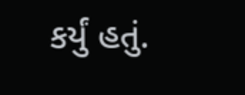કર્યું હતું.